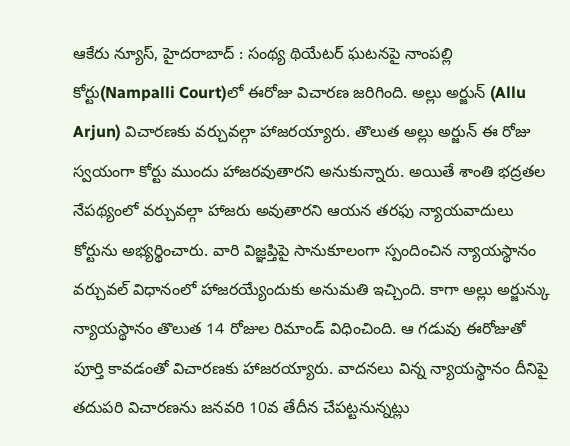ఆకేరు న్యూస్, హైదరాబాద్ : సంథ్య థియేటర్ ఘటనపై నాంపల్లి కోర్టు(Nampalli Court)లో ఈరోజు విచారణ జరిగింది. అల్లు అర్జున్ (Allu Arjun) విచారణకు వర్చువల్గా హాజరయ్యారు. తొలుత అల్లు అర్జున్ ఈ రోజు స్వయంగా కోర్టు ముందు హాజరవుతారని అనుకున్నారు. అయితే శాంతి భద్రతల నేపథ్యంలో వర్చువల్గా హాజరు అవుతారని ఆయన తరఫు న్యాయవాదులు కోర్టును అభ్యర్థించారు. వారి విజ్ఞప్తిపై సానుకూలంగా స్పందించిన న్యాయస్థానం వర్చువల్ విధానంలో హాజరయ్యేందుకు అనుమతి ఇచ్చింది. కాగా అల్లు అర్జున్కు న్యాయస్థానం తొలుత 14 రోజుల రిమాండ్ విధించింది. ఆ గడువు ఈరోజుతో పూర్తి కావడంతో విచారణకు హాజరయ్యారు. వాదనలు విన్న న్యాయస్థానం దీనిపై తదుపరి విచారణను జనవరి 10వ తేదీన చేపట్టనున్నట్లు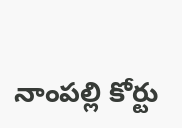నాంపల్లి కోర్టు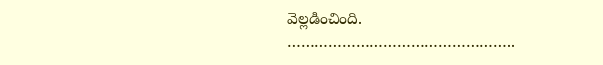వెల్లడించింది.
…………………………………………..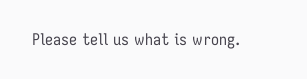Please tell us what is wrong.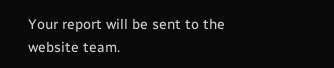Your report will be sent to the website team.